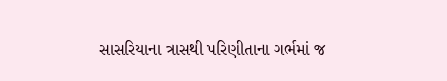સાસરિયાના ત્રાસથી પરિણીતાના ગર્ભમાં જ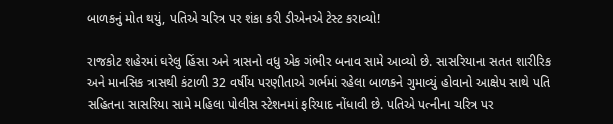બાળકનું મોત થયું, પતિએ ચરિત્ર પર શંકા કરી ડીએનએ ટેસ્ટ કરાવ્યો!

રાજકોટ શહેરમાં ઘરેલુ હિંસા અને ત્રાસનો વધુ એક ગંભીર બનાવ સામે આવ્યો છે. સાસરિયાના સતત શારીરિક અને માનસિક ત્રાસથી કંટાળી 32 વર્ષીય પરણીતાએ ગર્ભમાં રહેલા બાળકને ગુમાવ્યું હોવાનો આક્ષેપ સાથે પતિ સહિતના સાસરિયા સામે મહિલા પોલીસ સ્ટેશનમાં ફરિયાદ નોંધાવી છે. પતિએ પત્નીના ચરિત્ર પર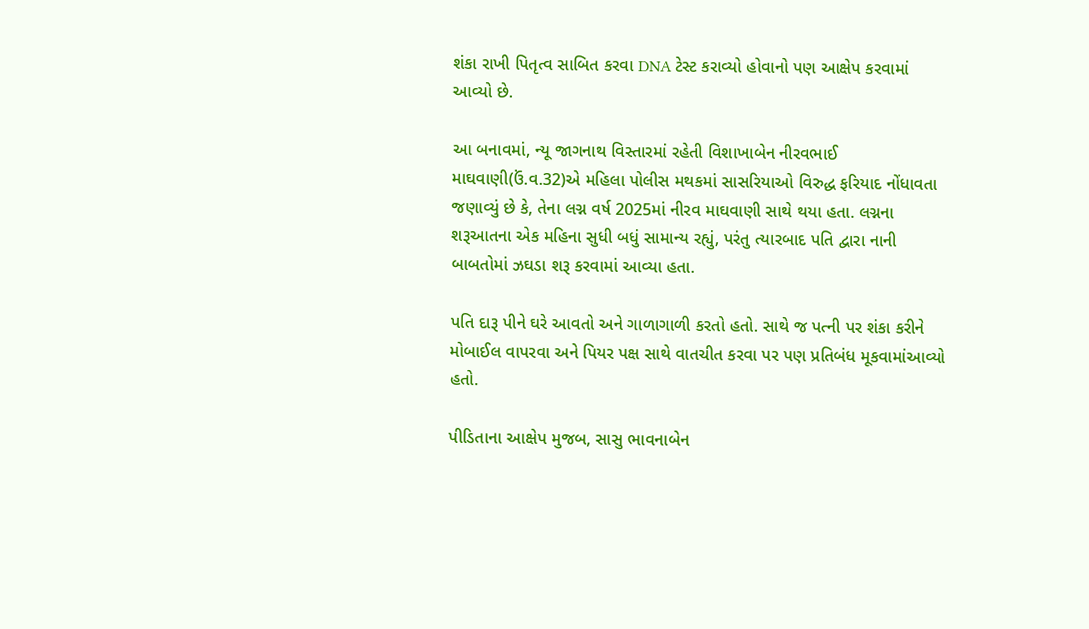શંકા રાખી પિતૃત્વ સાબિત કરવા DNA ટેસ્ટ કરાવ્યો હોવાનો પણ આક્ષેપ કરવામાં આવ્યો છે.

આ બનાવમાં, ન્યૂ જાગનાથ વિસ્તારમાં રહેતી વિશાખાબેન નીરવભાઈ માઘવાણી(ઉં.વ.32)એ મહિલા પોલીસ મથકમાં સાસરિયાઓ વિરુદ્ધ ફરિયાદ નોંધાવતા જણાવ્યું છે કે, તેના લગ્ન વર્ષ 2025માં નીરવ માઘવાણી સાથે થયા હતા. લગ્નના શરૂઆતના એક મહિના સુધી બધું સામાન્ય રહ્યું, પરંતુ ત્યારબાદ પતિ દ્વારા નાની બાબતોમાં ઝઘડા શરૂ કરવામાં આવ્યા હતા.

પતિ દારૂ પીને ઘરે આવતો અને ગાળાગાળી કરતો હતો. સાથે જ પત્ની પર શંકા કરીને મોબાઈલ વાપરવા અને પિયર પક્ષ સાથે વાતચીત કરવા પર પણ પ્રતિબંધ મૂકવામાંઆવ્યો હતો.

પીડિતાના આક્ષેપ મુજબ, સાસુ ભાવનાબેન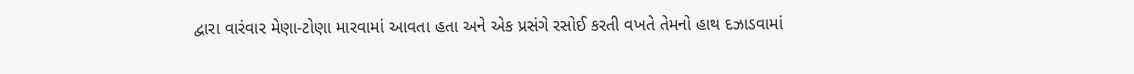દ્વારા વારંવાર મેણા-ટોણા મારવામાં આવતા હતા અને એક પ્રસંગે રસોઈ કરતી વખતે તેમનો હાથ દઝાડવામાં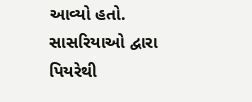આવ્યો હતો. સાસરિયાઓ દ્વારા પિયરેથી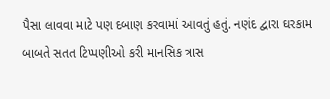પૈસા લાવવા માટે પણ દબાણ કરવામાં આવતું હતું. નણંદ દ્વારા ઘરકામ બાબતે સતત ટિપ્પણીઓ કરી માનસિક ત્રાસ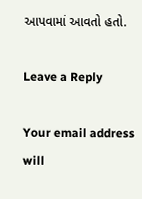આપવામાં આવતો હતો.

Leave a Reply

Your email address will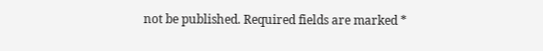not be published. Required fields are marked *